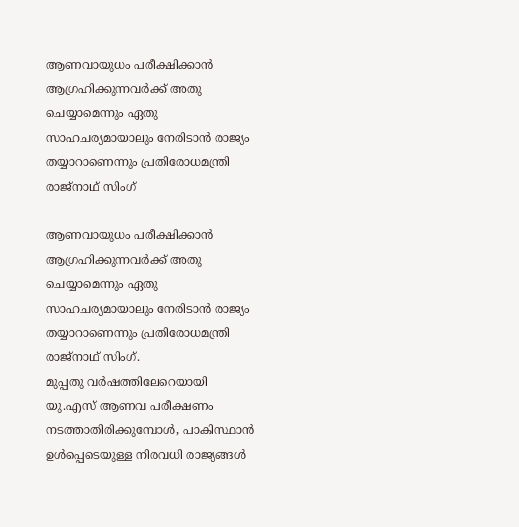ആണവായുധം പരീക്ഷിക്കാൻ ആഗ്രഹിക്കുന്നവർക്ക് അതു ചെയ്യാമെന്നും ഏതു സാഹചര്യമായാലും നേരിടാൻ രാജ്യം തയ്യാറാണെന്നും പ്രതിരോധമന്ത്രി രാജ്നാഥ് സിംഗ്

ആണവായുധം പരീക്ഷിക്കാൻ ആഗ്രഹിക്കുന്നവർക്ക് അതു ചെയ്യാമെന്നും ഏതു സാഹചര്യമായാലും നേരിടാൻ രാജ്യം തയ്യാറാണെന്നും പ്രതിരോധമന്ത്രി രാജ്നാഥ് സിംഗ്.
മുപ്പതു വർഷത്തിലേറെയായി യു.എസ് ആണവ പരീക്ഷണം നടത്താതിരിക്കുമ്പോൾ, പാകിസ്ഥാൻ ഉൾപ്പെടെയുള്ള നിരവധി രാജ്യങ്ങൾ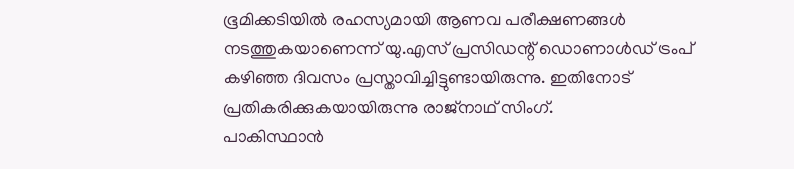ഭൂമിക്കടിയിൽ രഹസ്യമായി ആണവ പരീക്ഷണങ്ങൾ നടത്തുകയാണെന്ന് യു.എസ് പ്രസിഡന്റ് ഡൊണാൾഡ് ട്രംപ് കഴിഞ്ഞ ദിവസം പ്രസ്താവിച്ചിട്ടുണ്ടായിരുന്നു. ഇതിനോട് പ്രതികരിക്കുകയായിരുന്നു രാജ്നാഥ് സിംഗ്.
പാകിസ്ഥാൻ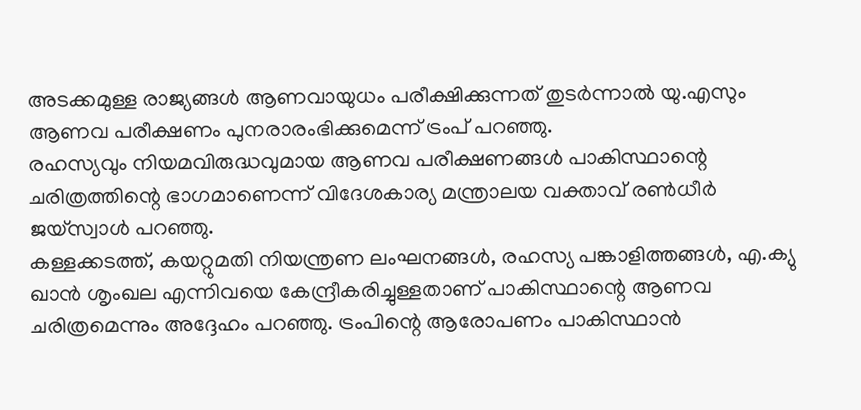അടക്കമുള്ള രാജ്യങ്ങൾ ആണവായുധം പരീക്ഷിക്കുന്നത് തുടർന്നാൽ യു.എസും ആണവ പരീക്ഷണം പുനരാരംഭിക്കുമെന്ന് ട്രംപ് പറഞ്ഞു.
രഹസ്യവും നിയമവിരുദ്ധവുമായ ആണവ പരീക്ഷണങ്ങൾ പാകിസ്ഥാന്റെ ചരിത്രത്തിന്റെ ഭാഗമാണെന്ന് വിദേശകാര്യ മന്ത്രാലയ വക്താവ് രൺധീർ ജയ്സ്വാൾ പറഞ്ഞു.
കള്ളക്കടത്ത്, കയറ്റുമതി നിയന്ത്രണ ലംഘനങ്ങൾ, രഹസ്യ പങ്കാളിത്തങ്ങൾ, എ.ക്യു ഖാൻ ശൃംഖല എന്നിവയെ കേന്ദ്രീകരിച്ചുള്ളതാണ് പാകിസ്ഥാന്റെ ആണവ ചരിത്രമെന്നും അദ്ദേഹം പറഞ്ഞു. ട്രംപിന്റെ ആരോപണം പാകിസ്ഥാൻ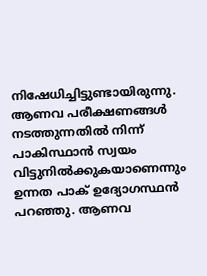നിഷേധിച്ചിട്ടുണ്ടായിരുന്നു. ആണവ പരീക്ഷണങ്ങൾ നടത്തുന്നതിൽ നിന്ന് പാകിസ്ഥാൻ സ്വയം വിട്ടുനിൽക്കുകയാണെന്നും ഉന്നത പാക് ഉദ്യോഗസ്ഥൻ പറഞ്ഞു. ആണവ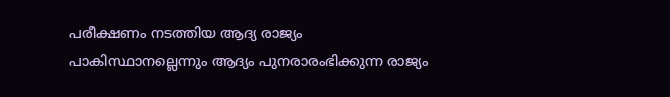പരീക്ഷണം നടത്തിയ ആദ്യ രാജ്യം പാകിസ്ഥാനല്ലെന്നും ആദ്യം പുനരാരംഭിക്കുന്ന രാജ്യം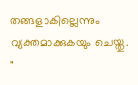തങ്ങളാകില്ലെന്നും വ്യക്തമാക്കുകയും ചെയ്തു.
"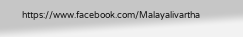https://www.facebook.com/Malayalivartha